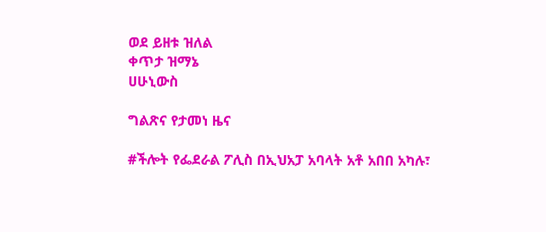ወደ ይዘቱ ዝለል
ቀጥታ ዝማኔ
ሀሁኒውስ

ግልጽና የታመነ ዜና

#ችሎት የፌደራል ፖሊስ በኢህአፓ አባላት አቶ አበበ አካሉ፣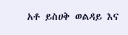አቶ ይስሀቅ ወልዳይ እና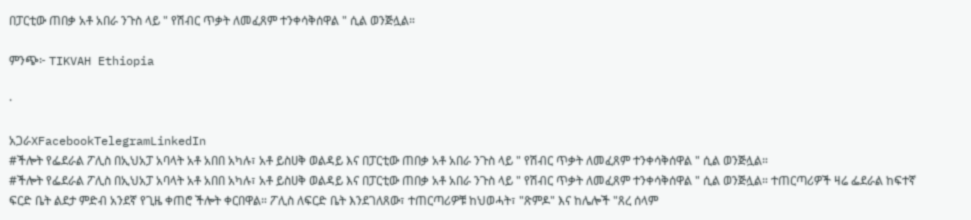በፓርቲው ጠበቃ አቶ አበራ ንጉስ ላይ " የሽብር ጥቃት ለመፈጸም ተንቀሳቅሰዋል " ሲል ወንጅሏል።

ምንጭ፦ TIKVAH Ethiopia

·

አጋራXFacebookTelegramLinkedIn
#ችሎት የፌደራል ፖሊስ በኢህአፓ አባላት አቶ አበበ አካሉ፣ አቶ ይስሀቅ ወልዳይ እና በፓርቲው ጠበቃ አቶ አበራ ንጉስ ላይ " የሽብር ጥቃት ለመፈጸም ተንቀሳቅሰዋል " ሲል ወንጅሏል።
#ችሎት የፌደራል ፖሊስ በኢህአፓ አባላት አቶ አበበ አካሉ፣ አቶ ይስሀቅ ወልዳይ እና በፓርቲው ጠበቃ አቶ አበራ ንጉስ ላይ " የሽብር ጥቃት ለመፈጸም ተንቀሳቅሰዋል " ሲል ወንጅሏል። ተጠርጣሪዎች ዛሬ ፌደራል ከፍተኛ ፍርድ ቤት ልደታ ምድብ አንደኛ የጊዜ ቀጠሮ ችሎት ቀርበዋል። ፖሊስ ለፍርድ ቤት እንደገለጸው፣ ተጠርጣሪዎቹ ከህወሓት፣ "ጽምዶ" እና ከሌሎች "ጸረ ሰላም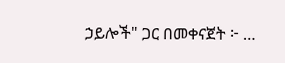ኃይሎች" ጋር በመቀናጀት ፦ …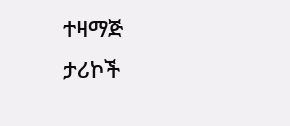ተዛማጅ ታሪኮች